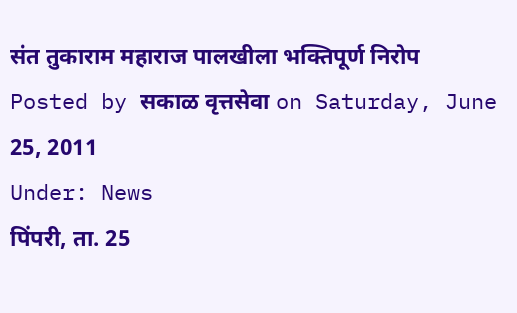संत तुकाराम महाराज पालखीला भक्तिपूर्ण निरोप
Posted by सकाळ वृत्तसेवा on Saturday, June 25, 2011
Under: News
पिंपरी, ता. 25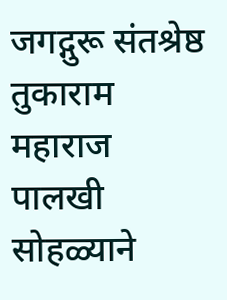जगद्गुरू संतश्रेष्ठ तुकाराम महाराज पालखी
सोहळ्याने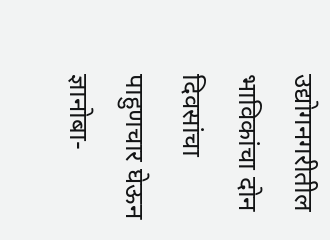उद्योगनगरीतील भाविकांचा दोन दिवसांचा पाहुणचार घेऊन
ज्ञानोबा-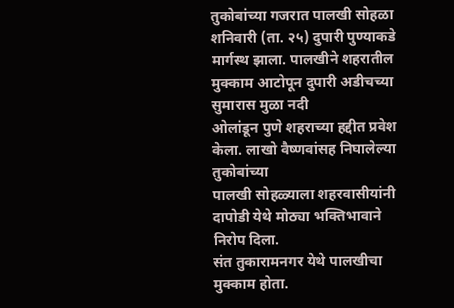तुकोबांच्या गजरात पालखी सोहळा शनिवारी (ता. २५) दुपारी पुण्याकडे
मार्गस्थ झाला. पालखीने शहरातील मुक्काम आटोपून दुपारी अडीचच्या सुमारास मुळा नदी
ओलांडून पुणे शहराच्या हद्दीत प्रवेश केला. लाखो वैष्णवांसह निघालेल्या तुकोबांच्या
पालखी सोहळ्याला शहरवासीयांनी दापोडी येथे मोठ्या भक्तिभावाने निरोप दिला.
संत तुकारामनगर येथे पालखीचा मुक्काम होता.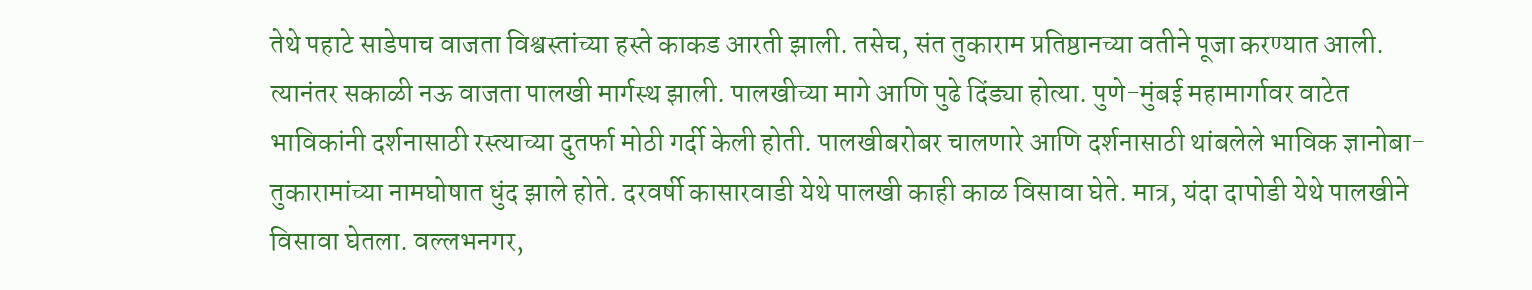तेथे पहाटे साडेपाच वाजता विश्वस्तांच्या हस्ते काकड आरती झाली. तसेच, संत तुकाराम प्रतिष्ठानच्या वतीने पूजा करण्यात आली. त्यानंतर सकाळी नऊ वाजता पालखी मार्गस्थ झाली. पालखीच्या मागे आणि पुढे दिंड्या होत्या. पुणे-मुंबई महामार्गावर वाटेत भाविकांनी दर्शनासाठी रस्त्याच्या दुतर्फा मोठी गर्दी केली होती. पालखीबरोबर चालणारे आणि दर्शनासाठी थांबलेले भाविक ज्ञानोबा-तुकारामांच्या नामघोषात धुंद झाले होते. दरवर्षी कासारवाडी येथे पालखी काही काळ विसावा घेते. मात्र, यंदा दापोडी येथे पालखीने विसावा घेतला. वल्लभनगर,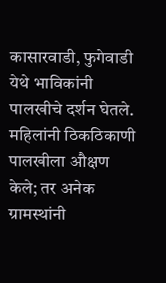कासारवाडी, फुगेवाडी येथे भाविकांनी पालखीचे दर्शन घेतले. महिलांनी ठिकठिकाणी पालखीला औक्षण केले; तर अनेक ग्रामस्थांनी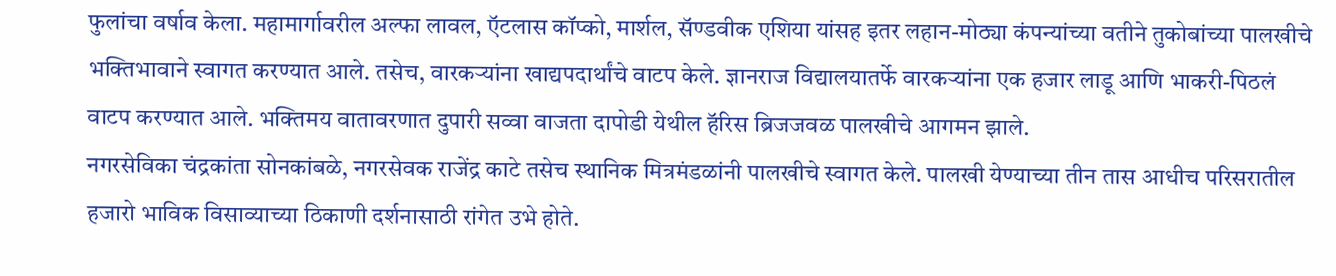फुलांचा वर्षाव केला. महामार्गावरील अल्फा लावल, ऍटलास कॉप्को, मार्शल, सॅण्डवीक एशिया यांसह इतर लहान-मोठ्या कंपन्यांच्या वतीने तुकोबांच्या पालखीचे भक्तिभावाने स्वागत करण्यात आले. तसेच, वारकऱ्यांना खाद्यपदार्थांचे वाटप केले. ज्ञानराज विद्यालयातर्फे वारकऱ्यांना एक हजार लाडू आणि भाकरी-पिठलं वाटप करण्यात आले. भक्तिमय वातावरणात दुपारी सव्वा वाजता दापोडी येथील हॅरिस ब्रिजजवळ पालखीचे आगमन झाले.
नगरसेविका चंद्रकांता सोनकांबळे, नगरसेवक राजेंद्र काटे तसेच स्थानिक मित्रमंडळांनी पालखीचे स्वागत केले. पालखी येण्याच्या तीन तास आधीच परिसरातील हजारो भाविक विसाव्याच्या ठिकाणी दर्शनासाठी रांगेत उभे होते.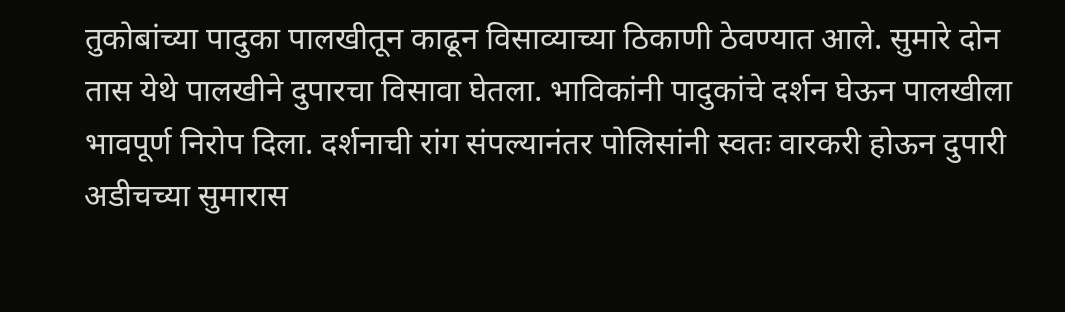तुकोबांच्या पादुका पालखीतून काढून विसाव्याच्या ठिकाणी ठेवण्यात आले. सुमारे दोन तास येथे पालखीने दुपारचा विसावा घेतला. भाविकांनी पादुकांचे दर्शन घेऊन पालखीला भावपूर्ण निरोप दिला. दर्शनाची रांग संपल्यानंतर पोलिसांनी स्वतः वारकरी होऊन दुपारी अडीचच्या सुमारास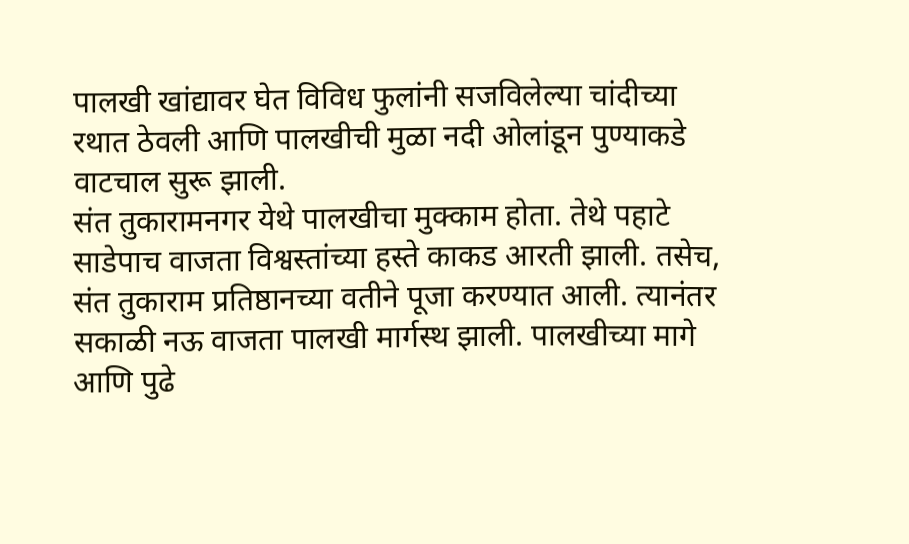पालखी खांद्यावर घेत विविध फुलांनी सजविलेल्या चांदीच्या रथात ठेवली आणि पालखीची मुळा नदी ओलांडून पुण्याकडे वाटचाल सुरू झाली.
संत तुकारामनगर येथे पालखीचा मुक्काम होता. तेथे पहाटे साडेपाच वाजता विश्वस्तांच्या हस्ते काकड आरती झाली. तसेच, संत तुकाराम प्रतिष्ठानच्या वतीने पूजा करण्यात आली. त्यानंतर सकाळी नऊ वाजता पालखी मार्गस्थ झाली. पालखीच्या मागे आणि पुढे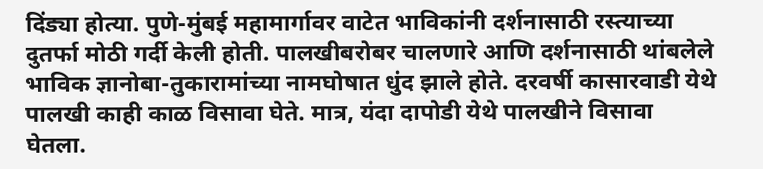दिंड्या होत्या. पुणे-मुंबई महामार्गावर वाटेत भाविकांनी दर्शनासाठी रस्त्याच्या दुतर्फा मोठी गर्दी केली होती. पालखीबरोबर चालणारे आणि दर्शनासाठी थांबलेले भाविक ज्ञानोबा-तुकारामांच्या नामघोषात धुंद झाले होते. दरवर्षी कासारवाडी येथे पालखी काही काळ विसावा घेते. मात्र, यंदा दापोडी येथे पालखीने विसावा घेतला.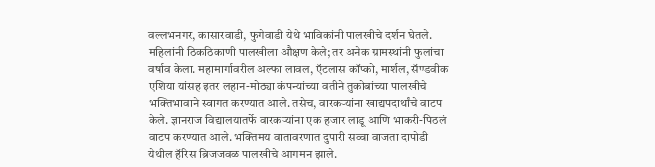वल्लभनगर, कासारवाडी, फुगेवाडी येथे भाविकांनी पालखीचे दर्शन घेतले. महिलांनी ठिकठिकाणी पालखीला औक्षण केले; तर अनेक ग्रामस्थांनी फुलांचा वर्षाव केला. महामार्गावरील अल्फा लावल, ऍटलास कॉप्को, मार्शल, सॅण्डवीक एशिया यांसह इतर लहान-मोठ्या कंपन्यांच्या वतीने तुकोबांच्या पालखीचे भक्तिभावाने स्वागत करण्यात आले. तसेच, वारकऱ्यांना खाद्यपदार्थांचे वाटप केले. ज्ञानराज विद्यालयातर्फे वारकऱ्यांना एक हजार लाडू आणि भाकरी-पिठलं वाटप करण्यात आले. भक्तिमय वातावरणात दुपारी सव्वा वाजता दापोडी येथील हॅरिस ब्रिजजवळ पालखीचे आगमन झाले.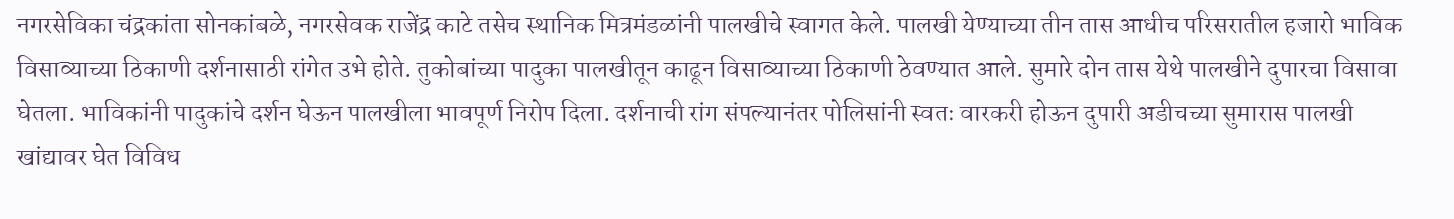नगरसेविका चंद्रकांता सोनकांबळे, नगरसेवक राजेंद्र काटे तसेच स्थानिक मित्रमंडळांनी पालखीचे स्वागत केले. पालखी येण्याच्या तीन तास आधीच परिसरातील हजारो भाविक विसाव्याच्या ठिकाणी दर्शनासाठी रांगेत उभे होते. तुकोबांच्या पादुका पालखीतून काढून विसाव्याच्या ठिकाणी ठेवण्यात आले. सुमारे दोन तास येथे पालखीने दुपारचा विसावा घेतला. भाविकांनी पादुकांचे दर्शन घेऊन पालखीला भावपूर्ण निरोप दिला. दर्शनाची रांग संपल्यानंतर पोलिसांनी स्वतः वारकरी होऊन दुपारी अडीचच्या सुमारास पालखी खांद्यावर घेत विविध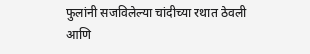फुलांनी सजविलेल्या चांदीच्या रथात ठेवली आणि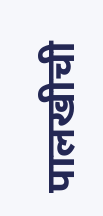पालखीची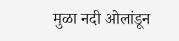मुळा नदी ओलांडून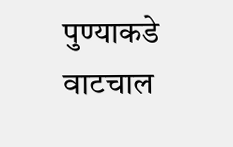पुण्याकडे वाटचाल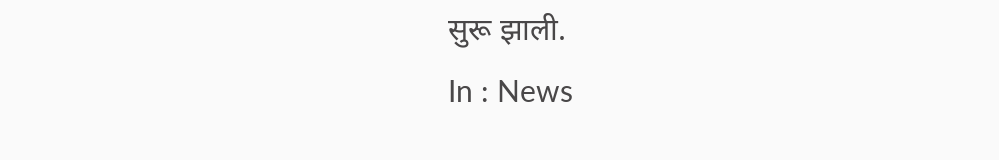सुरू झाली.
In : News